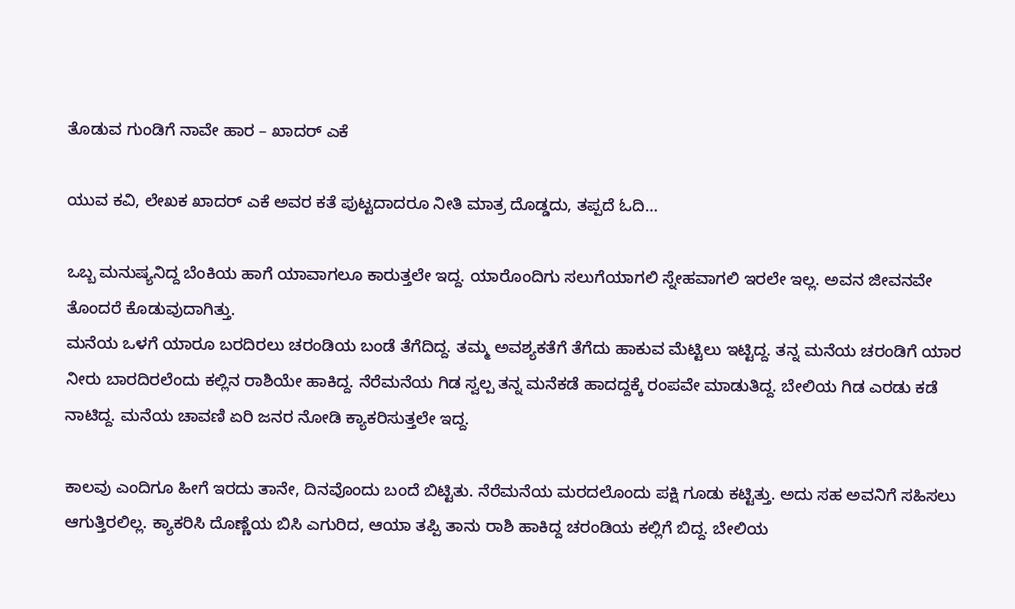ತೊಡುವ ಗುಂಡಿಗೆ ನಾವೇ ಹಾರ – ಖಾದರ್ ಎಕೆ

ಯುವ ಕವಿ, ಲೇಖಕ ಖಾದರ್ ಎಕೆ ಅವರ ಕತೆ ಪುಟ್ಟದಾದರೂ ನೀತಿ ಮಾತ್ರ ದೊಡ್ಡದು, ತಪ್ಪದೆ ಓದಿ…

ಒಬ್ಬ ಮನುಷ್ಯನಿದ್ದ ಬೆಂಕಿಯ ಹಾಗೆ ಯಾವಾಗಲೂ ಕಾರುತ್ತಲೇ ಇದ್ದ. ಯಾರೊಂದಿಗು ಸಲುಗೆಯಾಗಲಿ ಸ್ನೇಹವಾಗಲಿ ಇರಲೇ ಇಲ್ಲ. ಅವನ ಜೀವನವೇ ತೊಂದರೆ ಕೊಡುವುದಾಗಿತ್ತು.
ಮನೆಯ ಒಳಗೆ ಯಾರೂ ಬರದಿರಲು ಚರಂಡಿಯ ಬಂಡೆ ತೆಗೆದಿದ್ದ. ತಮ್ಮ ಅವಶ್ಯಕತೆಗೆ ತೆಗೆದು ಹಾಕುವ ಮೆಟ್ಟಿಲು ಇಟ್ಟಿದ್ದ. ತನ್ನ ಮನೆಯ ಚರಂಡಿಗೆ ಯಾರ ನೀರು ಬಾರದಿರಲೆಂದು ಕಲ್ಲಿನ ರಾಶಿಯೇ ಹಾಕಿದ್ದ. ನೆರೆಮನೆಯ ಗಿಡ ಸ್ವಲ್ಪ ತನ್ನ ಮನೆಕಡೆ ಹಾದದ್ದಕ್ಕೆ ರಂಪವೇ ಮಾಡುತಿದ್ದ. ಬೇಲಿಯ ಗಿಡ ಎರಡು ಕಡೆ ನಾಟಿದ್ದ. ಮನೆಯ ಚಾವಣಿ ಏರಿ ಜನರ ನೋಡಿ ಕ್ಯಾಕರಿಸುತ್ತಲೇ ಇದ್ದ.

ಕಾಲವು ಎಂದಿಗೂ ಹೀಗೆ ಇರದು ತಾನೇ, ದಿನವೊಂದು ಬಂದೆ ಬಿಟ್ಟಿತು. ನೆರೆಮನೆಯ ಮರದಲೊಂದು ಪಕ್ಷಿ ಗೂಡು ಕಟ್ಟಿತ್ತು. ಅದು ಸಹ ಅವನಿಗೆ ಸಹಿಸಲು ಆಗುತ್ತಿರಲಿಲ್ಲ. ಕ್ಯಾಕರಿಸಿ ದೊಣ್ಣೆಯ ಬಿಸಿ ಎಗುರಿದ, ಆಯಾ ತಪ್ಪಿ ತಾನು ರಾಶಿ ಹಾಕಿದ್ದ ಚರಂಡಿಯ ಕಲ್ಲಿಗೆ ಬಿದ್ದ. ಬೇಲಿಯ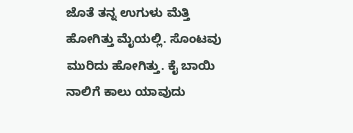ಜೊತೆ ತನ್ನ ಉಗುಳು ಮೆತ್ತಿ ಹೋಗಿತ್ತು ಮೈಯಲ್ಲಿ. ಸೊಂಟವು ಮುರಿದು ಹೋಗಿತ್ತು. ಕೈ ಬಾಯಿ ನಾಲಿಗೆ ಕಾಲು ಯಾವುದು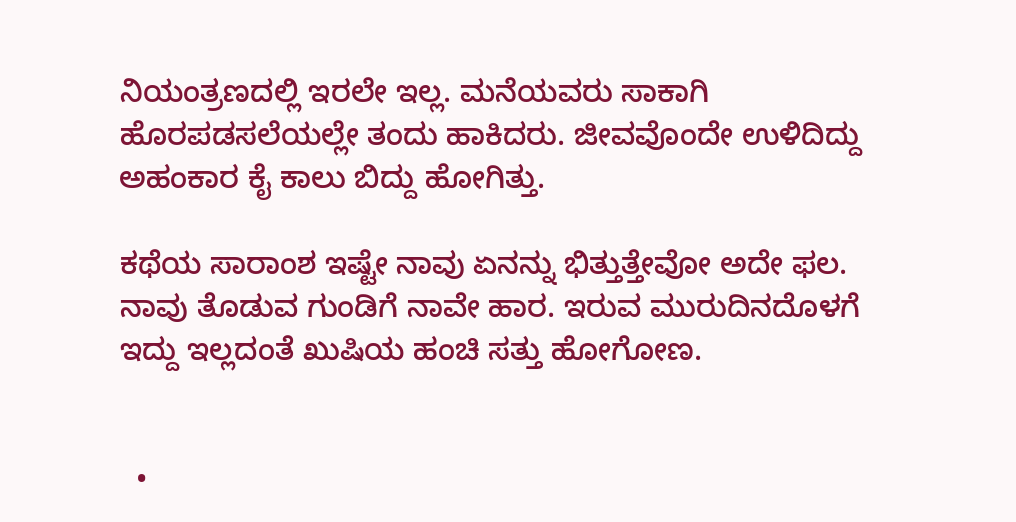ನಿಯಂತ್ರಣದಲ್ಲಿ ಇರಲೇ ಇಲ್ಲ. ಮನೆಯವರು ಸಾಕಾಗಿ ಹೊರಪಡಸಲೆಯಲ್ಲೇ ತಂದು ಹಾಕಿದರು. ಜೀವವೊಂದೇ ಉಳಿದಿದ್ದು ಅಹಂಕಾರ ಕೈ ಕಾಲು ಬಿದ್ದು ಹೋಗಿತ್ತು.

ಕಥೆಯ ಸಾರಾಂಶ ಇಷ್ಟೇ ನಾವು ಏನನ್ನು ಭಿತ್ತುತ್ತೇವೋ ಅದೇ ಫಲ. ನಾವು ತೊಡುವ ಗುಂಡಿಗೆ ನಾವೇ ಹಾರ. ಇರುವ ಮುರುದಿನದೊಳಗೆ ಇದ್ದು ಇಲ್ಲದಂತೆ ಖುಷಿಯ ಹಂಚಿ ಸತ್ತು ಹೋಗೋಣ.


  •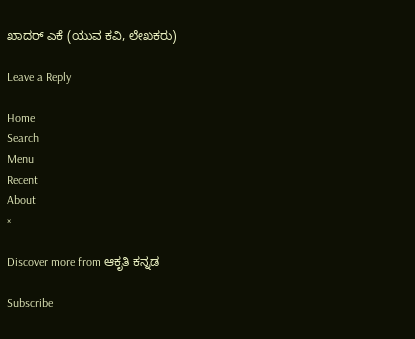ಖಾದರ್ ಎಕೆ (ಯುವ ಕವಿ, ಲೇಖಕರು)

Leave a Reply

Home
Search
Menu
Recent
About
×

Discover more from ಆಕೃತಿ ಕನ್ನಡ

Subscribe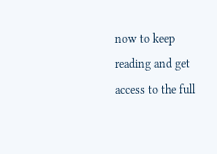now to keep reading and get access to the full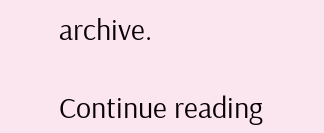archive.

Continue reading